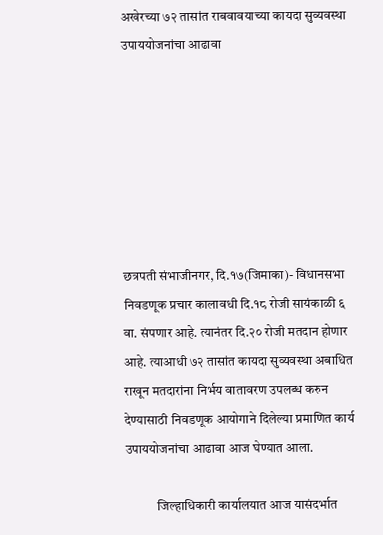अखेरच्या ७२ तासांत राबवावयाच्या कायदा सुव्यवस्था उपाययोजनांचा आढावा







छत्रपती संभाजीनगर, दि.१७(जिमाका)- विधानसभा निवडणूक प्रचार कालावधी दि.१८ रोजी सायंकाळी ६ वा. संपणार आहे. त्यानंतर दि.२० रोजी मतदान होणार आहे. त्याआधी ७२ तासांत कायदा सुव्यवस्था अबाधित राखून मतदारांना निर्भय वातावरण उपलब्ध करुन देण्यासाठी निवडणूक आयोगाने दिलेल्या प्रमाणित कार्य उपाययोजनांचा आढावा आज घेण्यात आला.

            जिल्हाधिकारी कार्यालयात आज यासंदर्भात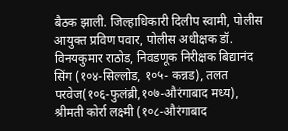बैठक झाली. जिल्हाधिकारी दिलीप स्वामी, पोलीस आयुक्त प्रविण पवार, पोलीस अधीक्षक डॉ. विनयकुमार राठोड, निवडणूक निरीक्षक बिद्यानंद सिंग (१०४-सिल्लोड, १०५- कन्नड), तलत परवेज(१०६-फुलंब्री,१०७-औरंगाबाद मध्य),    श्रीमती कोर्रा लक्ष्मी (१०८-औरंगाबाद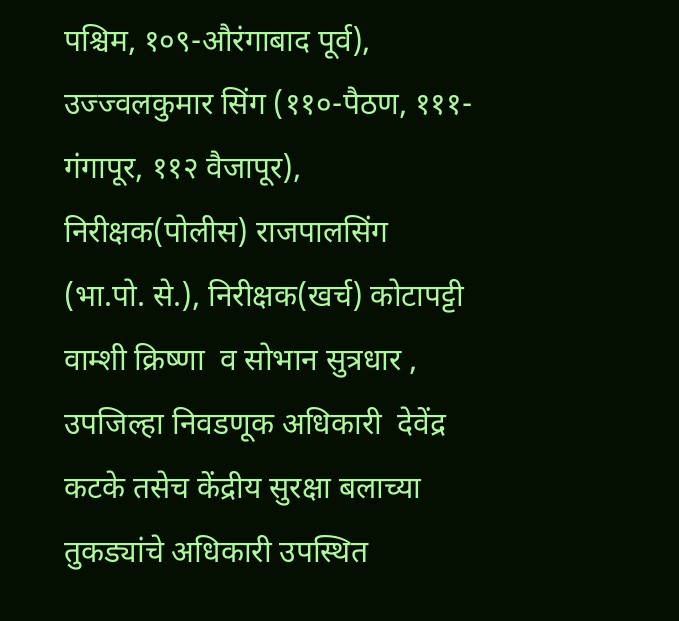पश्चिम, १०९-औरंगाबाद पूर्व), उज्ज्वलकुमार सिंग (११०-पैठण, १११- गंगापूर, ११२ वैजापूर), निरीक्षक(पोलीस) राजपालसिंग (भा.पो. से.), निरीक्षक(खर्च) कोटापट्टी वाम्शी क्रिष्णा  व सोभान सुत्रधार , उपजिल्हा निवडणूक अधिकारी  देवेंद्र कटके तसेच केंद्रीय सुरक्षा बलाच्या तुकड्यांचे अधिकारी उपस्थित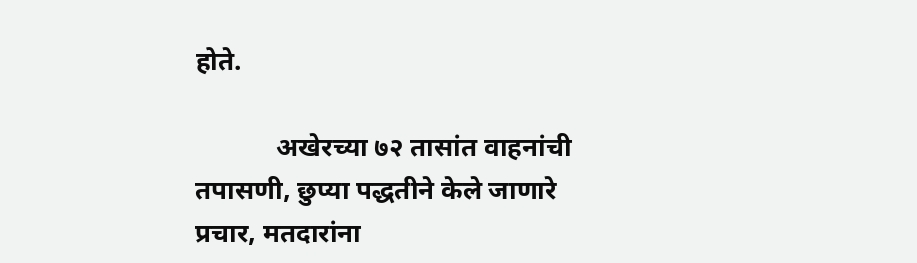होते.

            अखेरच्या ७२ तासांत वाहनांची तपासणी, छुप्या पद्धतीने केले जाणारे प्रचार, मतदारांना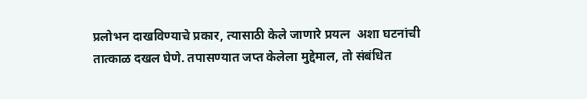प्रलोभन दाखविण्याचे प्रकार, त्यासाठी केले जाणारे प्रयत्न  अशा घटनांची तात्काळ दखल घेणे. तपासण्यात जप्त केलेला मुद्देमाल, तो संबंधित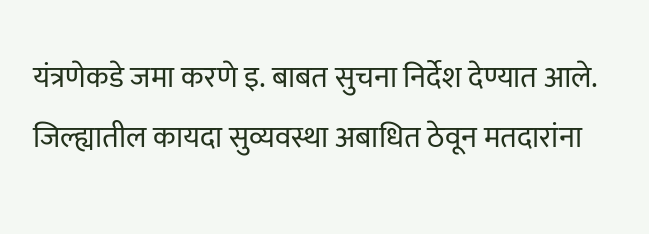यंत्रणेकडे जमा करणे इ. बाबत सुचना निर्देश देण्यात आले. जिल्ह्यातील कायदा सुव्यवस्था अबाधित ठेवून मतदारांना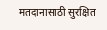मतदानासाठी सुरक्षित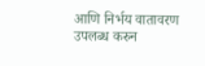आणि निर्भय वातावरण उपलब्ध करुन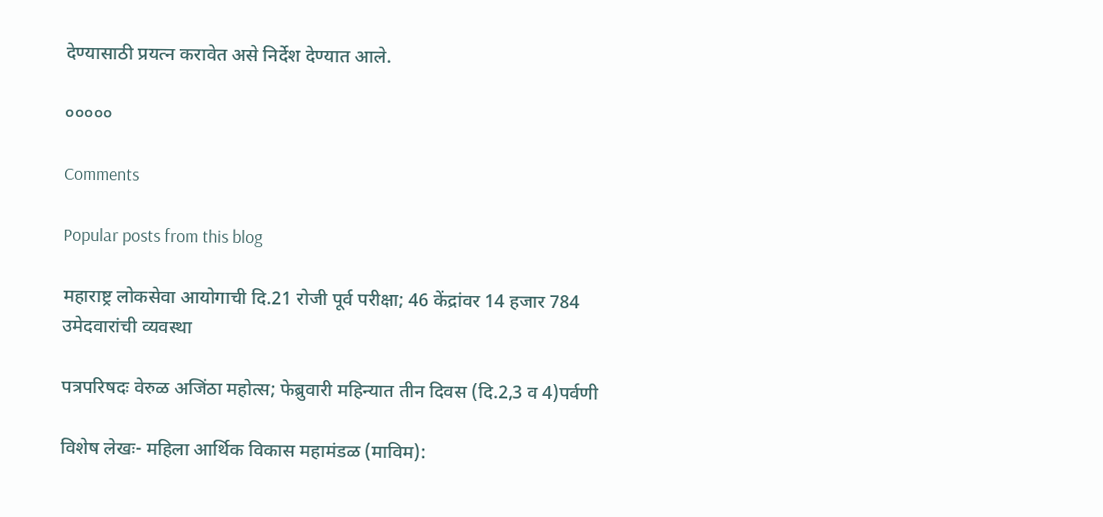देण्यासाठी प्रयत्न करावेत असे निर्देश देण्यात आले.

०००००

Comments

Popular posts from this blog

महाराष्ट्र लोकसेवा आयोगाची दि.21 रोजी पूर्व परीक्षा; 46 केंद्रांवर 14 हजार 784 उमेदवारांची व्यवस्था

पत्रपरिषदः वेरुळ अजिंठा महोत्स; फेब्रुवारी महिन्यात तीन दिवस (दि.2,3 व 4)पर्वणी

विशेष लेखः- महिला आर्थिक विकास महामंडळ (माविम):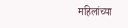महिलांच्या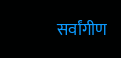सर्वांगीण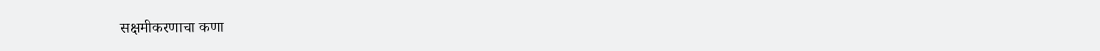सक्षमीकरणाचा कणा